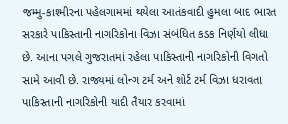જમ્મુ-કાશ્મીરના પહેલગામમાં થયેલા આતંકવાદી હુમલા બાદ ભારત સરકારે પાકિસ્તાની નાગરિકોના વિઝા સંબંધિત કડક નિર્ણયો લીધા છે. આના પગલે ગુજરાતમાં રહેલા પાકિસ્તાની નાગરિકોની વિગતો સામે આવી છે. રાજ્યમાં લોન્ગ ટર્મ અને શોર્ટ ટર્મ વિઝા ધરાવતા પાકિસ્તાની નાગરિકોની યાદી તૈયાર કરવામાં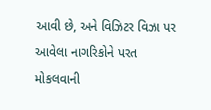આવી છે, અને વિઝિટર વિઝા પર આવેલા નાગરિકોને પરત મોકલવાની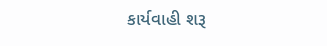કાર્યવાહી શરૂ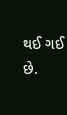થઈ ગઈ છે.